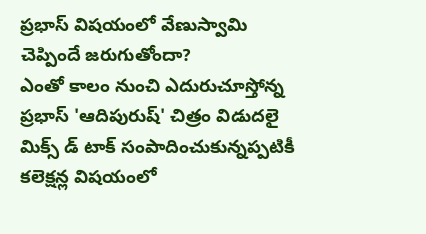ప్రభాస్ విషయంలో వేణుస్వామి చెప్పిందే జరుగుతోందా?
ఎంతో కాలం నుంచి ఎదురుచూస్తోన్న ప్రభాస్ 'ఆదిపురుష్' చిత్రం విడుదలై మిక్స్ డ్ టాక్ సంపాదించుకున్నప్పటికీ కలెక్షన్ల విషయంలో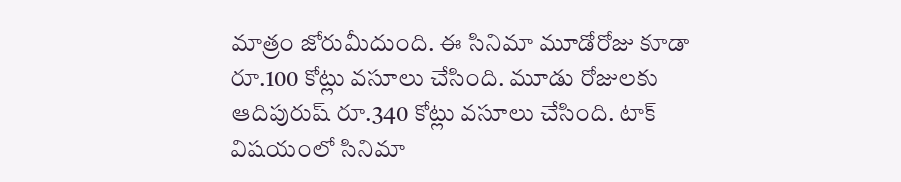మాత్రం జోరుమీదుంది. ఈ సినిమా మూడోరోజు కూడా రూ.100 కోట్లు వసూలు చేసింది. మూడు రోజులకు ఆదిపురుష్ రూ.340 కోట్లు వసూలు చేసింది. టాక్ విషయంలో సినిమా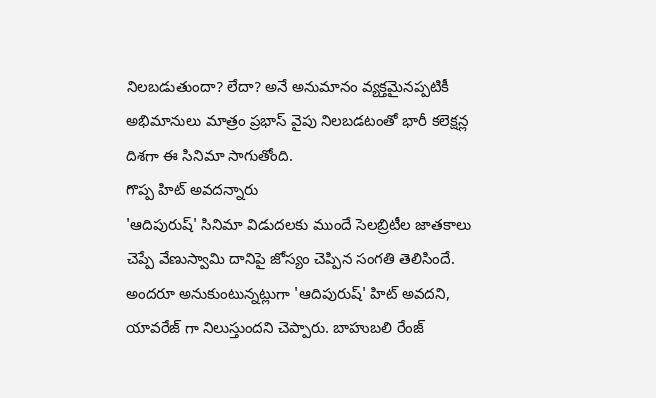నిలబడుతుందా? లేదా? అనే అనుమానం వ్యక్తమైనప్పటికీ అభిమానులు మాత్రం ప్రభాస్ వైపు నిలబడటంతో భారీ కలెక్షన్ల దిశగా ఈ సినిమా సాగుతోంది.
గొప్ప హిట్ అవదన్నారు
'ఆదిపురుష్' సినిమా విడుదలకు ముందే సెలబ్రిటీల జాతకాలు చెప్పే వేణుస్వామి దానిపై జోస్యం చెప్పిన సంగతి తెలిసిందే. అందరూ అనుకుంటున్నట్లుగా 'ఆదిపురుష్' హిట్ అవదని, యావరేజ్ గా నిలుస్తుందని చెప్పారు. బాహుబలి రేంజ్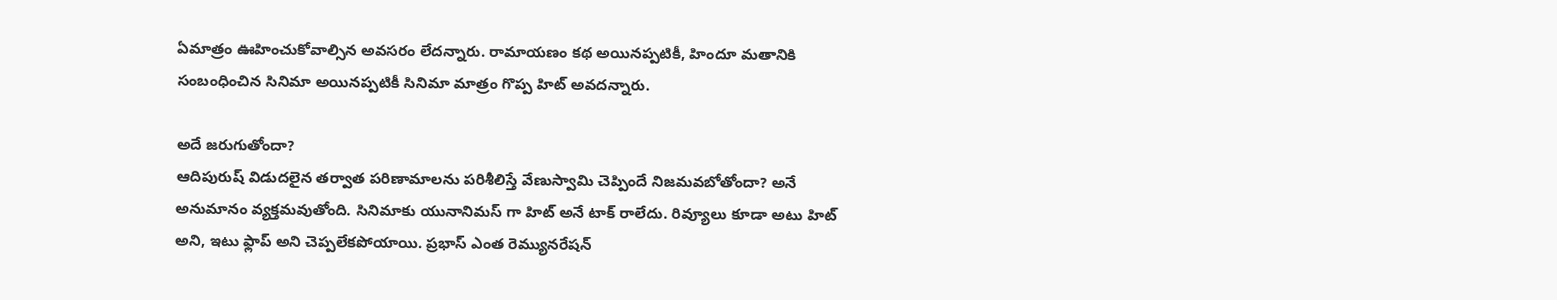ఏమాత్రం ఊహించుకోవాల్సిన అవసరం లేదన్నారు. రామాయణం కథ అయినప్పటికీ, హిందూ మతానికి సంబంధించిన సినిమా అయినప్పటికీ సినిమా మాత్రం గొప్ప హిట్ అవదన్నారు.

అదే జరుగుతోందా?
ఆదిపురుష్ విడుదలైన తర్వాత పరిణామాలను పరిశీలిస్తే వేణుస్వామి చెప్పిందే నిజమవబోతోందా? అనే అనుమానం వ్యక్తమవుతోంది. సినిమాకు యునానిమస్ గా హిట్ అనే టాక్ రాలేదు. రివ్యూలు కూడా అటు హిట్ అని, ఇటు ఫ్లాప్ అని చెప్పలేకపోయాయి. ప్రభాస్ ఎంత రెమ్యునరేషన్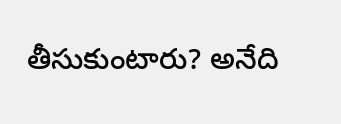తీసుకుంటారు? అనేది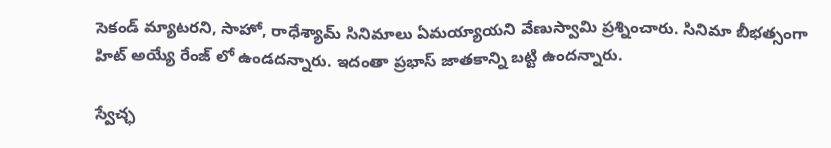సెకండ్ మ్యాటరని, సాహో, రాధేశ్యామ్ సినిమాలు ఏమయ్యాయని వేణుస్వామి ప్రశ్నించారు. సినిమా బీభత్సంగా హిట్ అయ్యే రేంజ్ లో ఉండదన్నారు. ఇదంతా ప్రభాస్ జాతకాన్ని బట్టి ఉందన్నారు.

స్వేచ్ఛ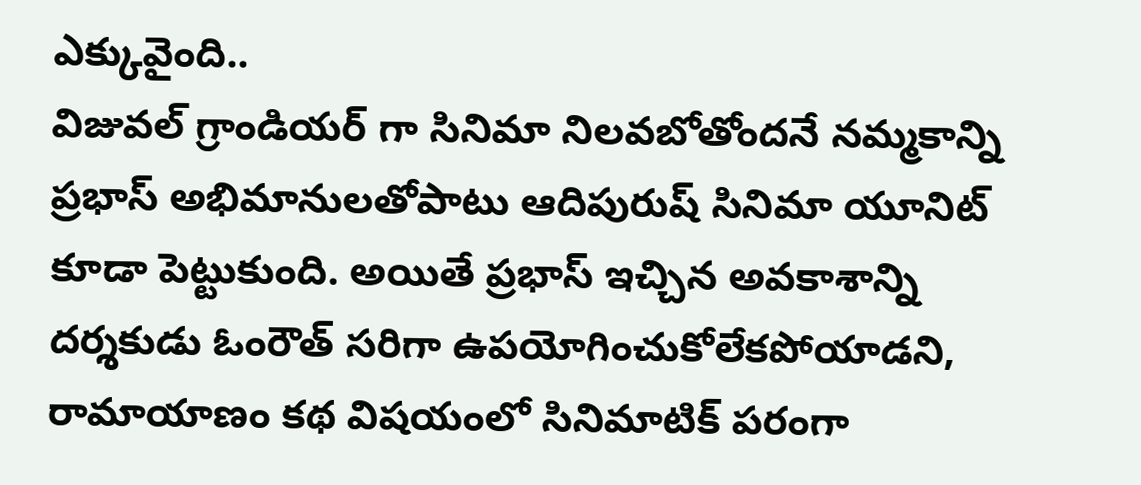ఎక్కువైంది..
విజువల్ గ్రాండియర్ గా సినిమా నిలవబోతోందనే నమ్మకాన్ని ప్రభాస్ అభిమానులతోపాటు ఆదిపురుష్ సినిమా యూనిట్ కూడా పెట్టుకుంది. అయితే ప్రభాస్ ఇచ్చిన అవకాశాన్ని దర్శకుడు ఓంరౌత్ సరిగా ఉపయోగించుకోలేకపోయాడని, రామాయాణం కథ విషయంలో సినిమాటిక్ పరంగా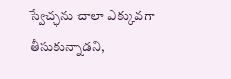స్వేచ్ఛను చాలా ఎక్కువగా తీసుకున్నాడని,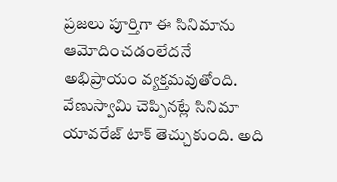ప్రజలు పూర్తిగా ఈ సినిమాను ఆమోదించడంలేదనే అభిప్రాయం వ్యక్తమవుతోంది. వేణుస్వామి చెప్పినట్లే సినిమా యావరేజ్ టాక్ తెచ్చుకుంది. అది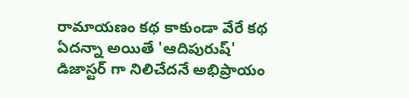రామాయణం కథ కాకుండా వేరే కథ ఏదన్నా అయితే 'ఆదిపురుష్' డిజాస్టర్ గా నిలిచేదనే అభిప్రాయం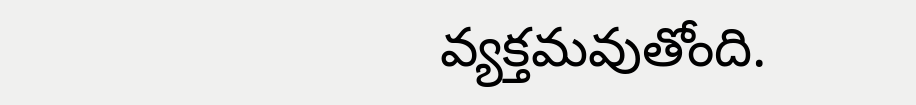వ్యక్తమవుతోంది.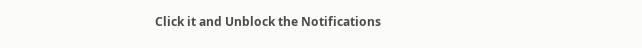Click it and Unblock the Notifications